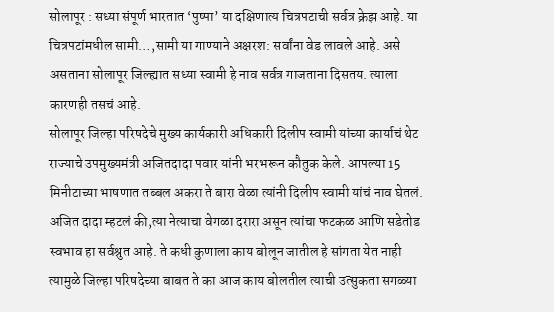सोलापूर : सध्या संपूर्ण भारतात ‘पुष्पा’ या दक्षिणात्य चित्रपटाची सर्वत्र क्रेझ आहे. या चित्रपटांमधील सामी…,सामी या गाण्याने अक्षरश: सर्वांना वेड लावले आहे. असे असताना सोलापूर जिल्ह्यात सध्या स्वामी हे नाव सर्वत्र गाजताना दिसतय. त्याला कारणही तसचं आहे.
सोलापूर जिल्हा परिषदेचे मुख्य कार्यकारी अधिकारी दिलीप स्वामी यांच्या कार्याचं थेट राज्याचे उपमुख्यमंत्री अजितदादा पवार यांनी भरभरून कौतुक केले. आपल्या 15 मिनीटाच्या भाषणात तब्बल अकरा ते बारा वेळा त्यांनी दिलीप स्वामी यांचं नाव घेतलं. अजित दादा म्हटलं की,त्या नेत्याचा वेगळा दरारा असून त्यांचा फटकळ आणि सडेतोड स्वभाव हा सर्वश्रुत आहे. ते कधी कुणाला काय बोलून जातील हे सांगता येत नाही
त्यामुळे जिल्हा परिषदेच्या बाबत ते का आज काय बोलतील त्याची उत्सुकता सगळ्या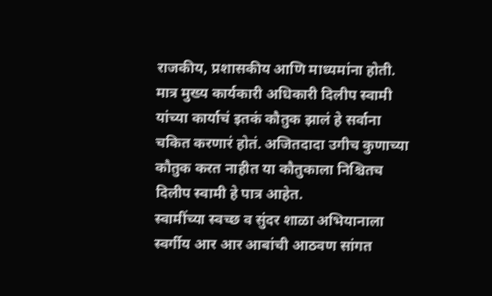राजकीय, प्रशासकीय आणि माध्यमांना होती. मात्र मुख्य कार्यकारी अधिकारी दिलीप स्वामी यांच्या कार्याचं इतकं कौतुक झालं हे सर्वाना चकित करणारं होतं. अजितदादा उगीच कुणाच्या कौतुक करत नाहीत या कौतुकाला निश्चितच दिलीप स्वामी हे पात्र आहेत.
स्वामींच्या स्वच्छ व सुंदर शाळा अभियानाला स्वर्गीय आर आर आबांची आठवण सांगत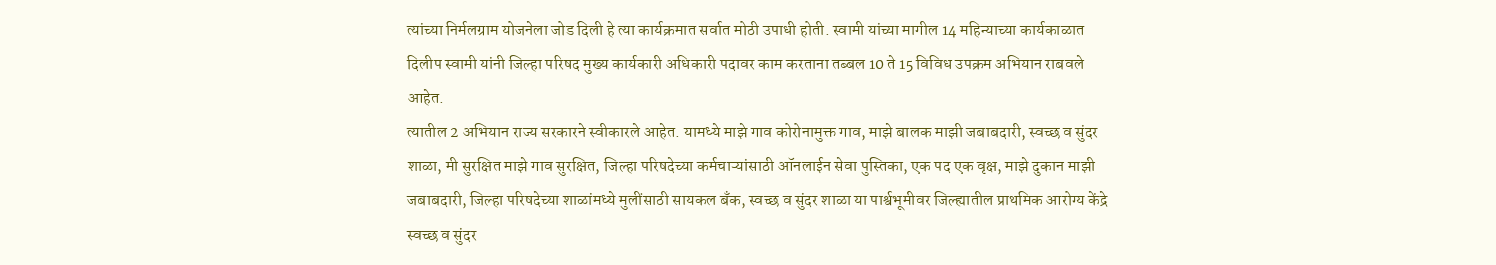त्यांच्या निर्मलग्राम योजनेला जोड दिली हे त्या कार्यक्रमात सर्वात मोठी उपाधी होती. स्वामी यांच्या मागील 14 महिन्याच्या कार्यकाळात दिलीप स्वामी यांनी जिल्हा परिषद मुख्य कार्यकारी अधिकारी पदावर काम करताना तब्बल 10 ते 15 विविध उपक्रम अभियान राबवले आहेत.
त्यातील 2 अभियान राज्य सरकारने स्वीकारले आहेत. यामध्ये माझे गाव कोरोनामुक्त गाव, माझे बालक माझी जबाबदारी, स्वच्छ व सुंदर शाळा, मी सुरक्षित माझे गाव सुरक्षित, जिल्हा परिषदेच्या कर्मचाऱ्यांसाठी ऑनलाईन सेवा पुस्तिका, एक पद एक वृक्ष, माझे दुकान माझी जबाबदारी, जिल्हा परिषदेच्या शाळांमध्ये मुलींसाठी सायकल बँक, स्वच्छ व सुंदर शाळा या पार्श्वभूमीवर जिल्ह्यातील प्राथमिक आरोग्य केंद्रे स्वच्छ व सुंदर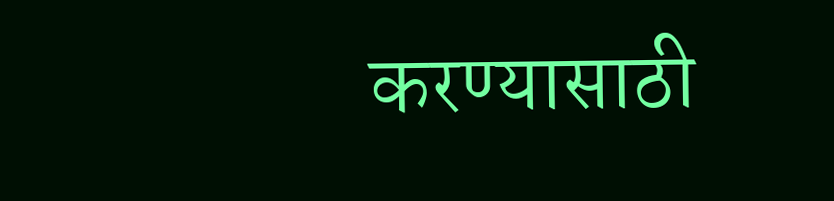करण्यासाठी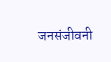जनसंजीवनी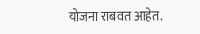योजना राबवत आहेत.